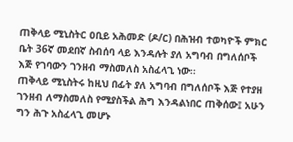ጠቅላይ ሚኒስትር ዐቢይ አሕመድ (ዶ/ር) በሕዝብ ተወካዮች ምክር ቤት 36ኛ መደበኛ ስብሰባ ላይ እንዳሉት ያለ አግባብ በግለሰቦች እጅ የገባውን ገንዘብ ማስመለስ አስፈላጊ ነው፡፡
ጠቅላይ ሚኒስትሩ ከዚህ በፊት ያለ አግባብ በግለሰቦች እጅ የተያዘ ገንዘብ ለማስመለስ የሚያስችል ሕግ እንዳልነበር ጠቅሰው፤ አሁን ግን ሕጉ አስፈላጊ መሆኑ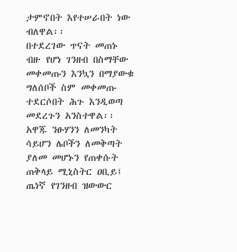ታምኖበት እየተሠራበት ነው ብለዋል፡፡
በተደረገው ጥናት መጠኑ ብዙ የሆነ ገንዘብ በስማቸው መቀመጡን እንኳን በማያውቁ ግለሰቦች ስም መቀመጡ ተደርሶበት ሕጉ እንዲወጣ መደረጉን አንስተዋል፡፡
አዋጁ ንፁሃንን ለመንካት ሳይሆን ሌቦችን ለመቅጣት ያለመ መሆኑን የጠቀሱት ጠቅላይ ሚኒስትር ዐቢይ፤ ጤነኛ የገንዘብ ዝውውር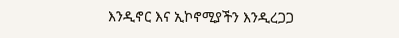እንዲኖር እና ኢኮኖሚያችን እንዲረጋጋ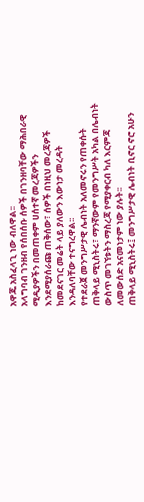አዋጁ አስፈላጊ ነው ብለዋል፡፡
አላግባብ ገንዘብ የሰበሰቡ ሰዎች በገንዘባቸው ማሕበራዊ ሚዲያዎችን በመጠቀም ሀሰተኛ መረጃዎችን እንደሚያሰራጩ ጠቅሰው፣ ሰዎች በነዚህ መረጃዎች ከመደናገር መሬት ላይ ያለውን እውነታ መረዳት እንዳለባቸው ተናግረዋል፡፡
የተደራጀ መንግሥታዊ ሌብነት አለመኖሩን የጠቀሱት ጠቅላይ ሚኒስትሩ፣ ማንኛውም የመንግሥት አካል በሌብነት ውስጥ መገኘቱትን ማስረጃ የሚያቀርብ ካለ እርምጃ ለመውሰድ አናመነታም ነው ያሉት፡፡
ጠቅላይ ሚኒስትሩ፤ መንግሥታዊ ሌብነት ቢኖር ኖሮ አሁን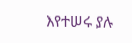እየተሠሩ ያሉ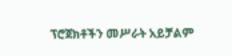ፕሮጀክቶችን መሥራት አይቻልም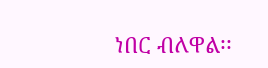ነበር ብለዋል፡፡